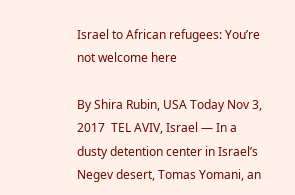Israel to African refugees: You’re not welcome here

By Shira Rubin, USA Today Nov 3, 2017  TEL AVIV, Israel — In a dusty detention center in Israel’s Negev desert, Tomas Yomani, an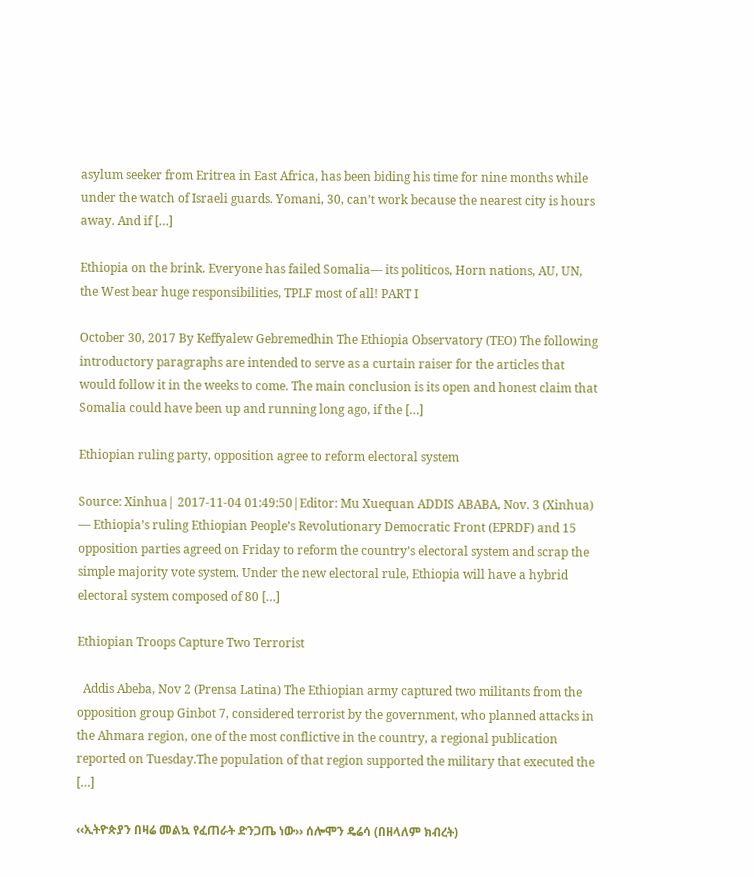asylum seeker from Eritrea in East Africa, has been biding his time for nine months while under the watch of Israeli guards. Yomani, 30, can’t work because the nearest city is hours away. And if […]

Ethiopia on the brink. Everyone has failed Somalia— its politicos, Horn nations, AU, UN, the West bear huge responsibilities, TPLF most of all! PART I

October 30, 2017 By Keffyalew Gebremedhin The Ethiopia Observatory (TEO) The following introductory paragraphs are intended to serve as a curtain raiser for the articles that would follow it in the weeks to come. The main conclusion is its open and honest claim that Somalia could have been up and running long ago, if the […]

Ethiopian ruling party, opposition agree to reform electoral system

Source: Xinhua| 2017-11-04 01:49:50|Editor: Mu Xuequan ADDIS ABABA, Nov. 3 (Xinhua) — Ethiopia’s ruling Ethiopian People’s Revolutionary Democratic Front (EPRDF) and 15 opposition parties agreed on Friday to reform the country’s electoral system and scrap the simple majority vote system. Under the new electoral rule, Ethiopia will have a hybrid electoral system composed of 80 […]

Ethiopian Troops Capture Two Terrorist

  Addis Abeba, Nov 2 (Prensa Latina) The Ethiopian army captured two militants from the opposition group Ginbot 7, considered terrorist by the government, who planned attacks in the Ahmara region, one of the most conflictive in the country, a regional publication reported on Tuesday.The population of that region supported the military that executed the […]

‹‹ኢትዮጵያን በዛሬ መልኳ የፈጠራት ድንጋጤ ነው›› ሰሎሞን ዴሬሳ (በዘላለም ክብረት)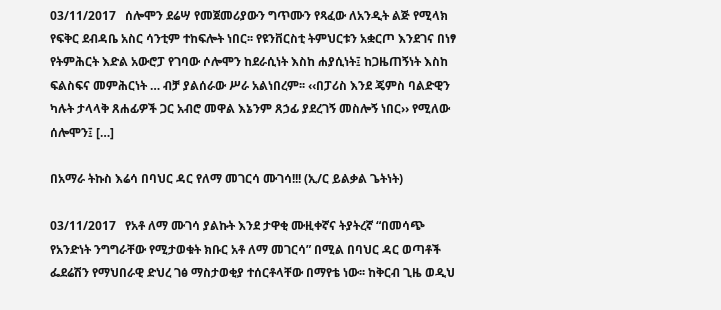03/11/2017   ሰሎሞን ደሬሣ የመጀመሪያውን ግጥሙን የጻፈው ለአንዲት ልጅ የሚላክ የፍቅር ደብዳቤ አስር ሳንቲም ተከፍሎት ነበር፡፡ የዩንቨርስቲ ትምህርቱን አቋርጦ እንደገና በነፃ የትምሕርት እድል አውሮፓ የገባው ሶሎሞን ከደራሲነት እስከ ሐያሲነት፤ ከጋዜጠኝነት እስከ ፍልስፍና መምሕርነት … ብቻ ያልሰራው ሥራ አልነበረም፡፡ ‹‹በፓሪስ እንደ ጄምስ ባልድዊን ካሉት ታላላቅ ጸሐፊዎች ጋር አብሮ መዋል እኔንም ጸኃፊ ያደረገኝ መስሎኝ ነበር›› የሚለው ሰሎሞን፤ […]

በአማራ ትኩስ እሬሳ በባህር ዳር የለማ መገርሳ ሙገሳ!!! (ኢ/ር ይልቃል ጌትነት)

03/11/2017   የአቶ ለማ ሙገሳ ያልኩት እንደ ታዋቂ ሙዚቀኛና ትያትረኛ “በመሳጭ የአንድነት ንግግራቸው የሚታወቁት ክቡር አቶ ለማ መገርሳ” በሚል በባህር ዳር ወጣቶች ፌደሬሽን የማህበራዊ ድህረ ገፅ ማስታወቂያ ተሰርቶላቸው በማየቴ ነው፡፡ ከቅርብ ጊዜ ወዲህ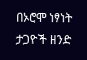በኦሮሞ ነፃነት ታጋዮች ዘንድ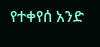የተቀየሰ አንድ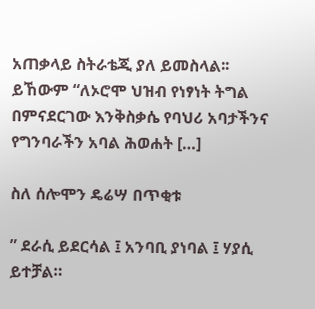አጠቃላይ ስትራቴጂ ያለ ይመስላል፡፡ ይኸውም “ለኦሮሞ ህዝብ የነፃነት ትግል በምናደርገው እንቅስቃሴ የባህሪ አባታችንና የግንባራችን አባል ሕወሐት […]

ስለ ሰሎሞን ዴሬሣ በጥቂቱ

” ደራሲ ይደርሳል ፤ አንባቢ ያነባል ፤ ሃያሲ ይተቻል።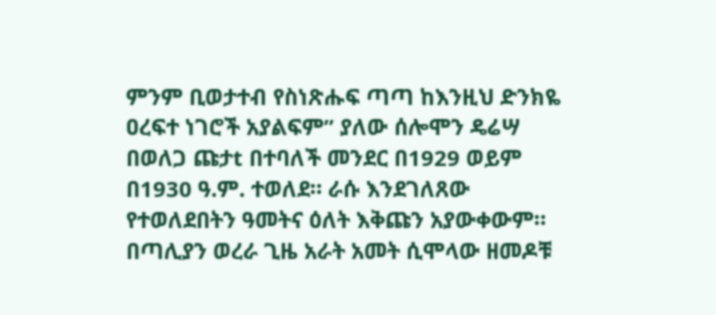ምንም ቢወታተብ የስነጽሑፍ ጣጣ ከእንዚህ ድንክዬ ዐረፍተ ነገሮች አያልፍም” ያለው ሰሎሞን ዴሬሣ በወለጋ ጩታt በተባለች መንደር በ1929 ወይም በ1930 ዓ.ም. ተወለደ። ራሱ እንደገለጸው የተወለደበትን ዓመትና ዕለት እቅጩን አያውቀውም። በጣሊያን ወረራ ጊዜ አራት አመት ሲሞላው ዘመዶቹ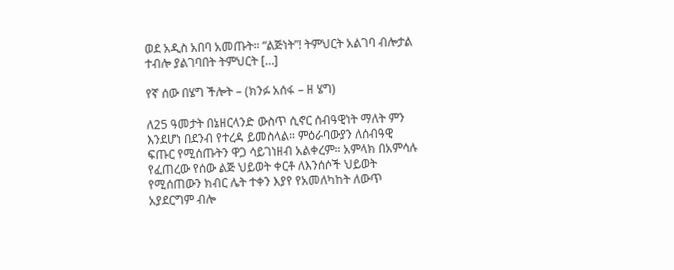ወደ አዲስ አበባ አመጡት። “ልጅነት”! ትምህርት አልገባ ብሎታል ተብሎ ያልገባበት ትምህርት […]

የኛ ሰው በሄግ ችሎት – (ክንፉ አሰፋ – ዘ ሄግ)

ለ25 ዓመታት በኔዘርላንድ ውስጥ ሲኖር ሰብዓዊነት ማለት ምን እንደሆነ በደንብ የተረዳ ይመስላል። ምዕራባውያን ለሰብዓዊ ፍጡር የሚሰጡትን ዋጋ ሳይገነዘብ አልቀረም። አምላክ በአምሳሉ የፈጠረው የሰው ልጅ ህይወት ቀርቶ ለእንሰሶች ህይወት የሚሰጠውን ክብር ሌት ተቀን እያየ የአመለካከት ለውጥ አያደርግም ብሎ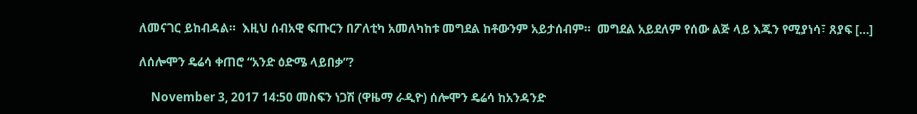ለመናገር ይከብዳል።  እዚህ ሰብአዊ ፍጡርን በፖለቲካ አመለካከቱ መግደል ከቶውንም አይታሰብም።  መግደል አይደለም የሰው ልጅ ላይ እጁን የሚያነሳ፣ ጸያፍ […]

ለሰሎሞን ዴሬሳ ቀጠሮ “አንድ ዕድሜ ላይበቃ”?

    November 3, 2017 14:50 መስፍን ነጋሽ (ዋዜማ ራዲዮ) ሰሎሞን ዴሬሳ ከአንዳንድ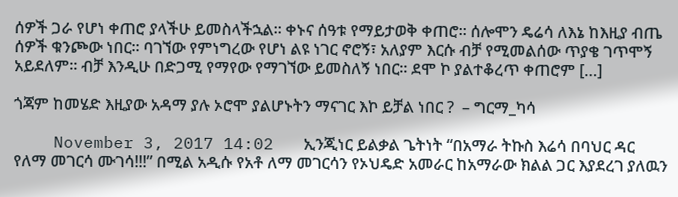ሰዎች ጋራ የሆነ ቀጠሮ ያላችሁ ይመስላችኋል። ቀኑና ሰዓቱ የማይታወቅ ቀጠሮ። ሰሎሞን ዴሬሳ ለእኔ ከእዚያ ብጤ ሰዎች ቁንጮው ነበር። ባገኘው የምነግረው የሆነ ልዩ ነገር ኖሮኝ፣ አለያም እርሱ ብቻ የሚመልሰው ጥያቄ ገጥሞኝ አይደለም። ብቻ እንዲሁ በድጋሚ የማየው የማገኘው ይመስለኝ ነበር። ደሞ ኮ ያልተቆረጥ ቀጠሮም […]

ጎጃም ከመሄድ እዚያው አዳማ ያሉ ኦሮሞ ያልሆኑትን ማናገር እኮ ይቻል ነበር ?  – ግርማ_ካሳ

    November 3, 2017 14:02   ኢንጂነር ይልቃል ጌትነት “በአማራ ትኩስ እሬሳ በባህር ዳር የለማ መገርሳ ሙገሳ!!!” በሚል አዲሱ የአቶ ለማ መገርሳን የኦህዴድ አመራር ከአማራው ክልል ጋር እያደረገ ያለዉን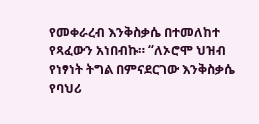የመቀራረብ እንቅስቃሴ በተመለከተ የጻፈውን አነበብኩ። “ለኦሮሞ ህዝብ የነፃነት ትግል በምናደርገው እንቅስቃሴ የባህሪ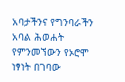አባታችንና የግንባራችን አባል ሕወሐት የምንመኘውን የኦሮሞ ነፃነት በገባው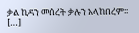ቃል ኪዳን መሰረት ቃሉን አላከበረም፡፡ […]